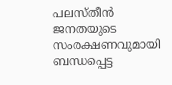പലസ്തീൻ ജനതയുടെ സംരക്ഷണവുമായി ബന്ധപ്പെട്ട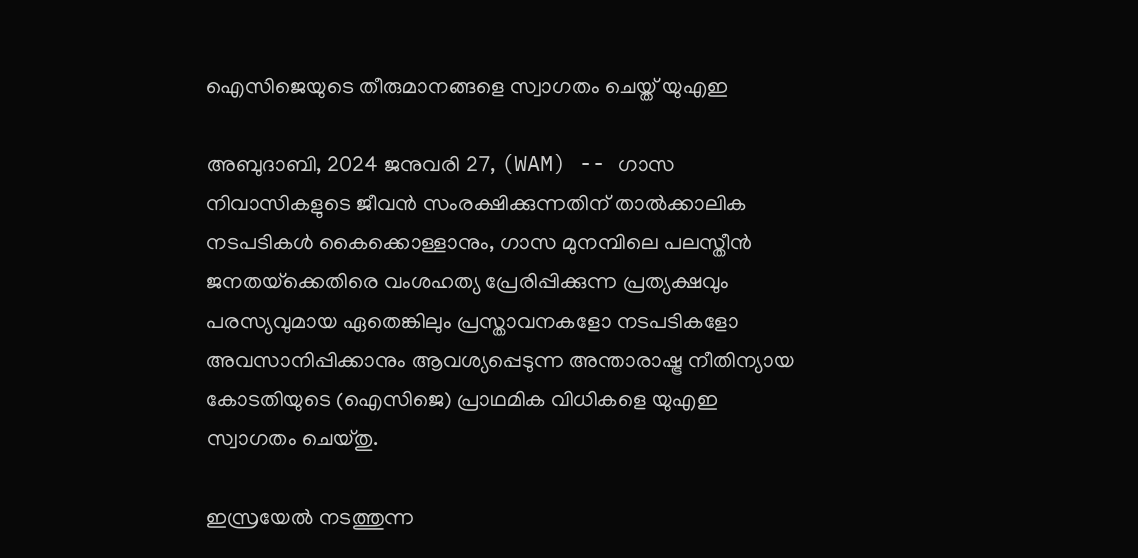ഐസിജെയുടെ തീരുമാനങ്ങളെ സ്വാഗതം ചെയ്ത് യുഎഇ

അബുദാബി, 2024 ജനുവരി 27, (WAM) -- ഗാസ നിവാസികളുടെ ജീവൻ സംരക്ഷിക്കുന്നതിന് താൽക്കാലിക നടപടികൾ കൈക്കൊള്ളാനും, ഗാസ മുനമ്പിലെ പലസ്തീൻ ജനതയ്‌ക്കെതിരെ വംശഹത്യ പ്രേരിപ്പിക്കുന്ന പ്രത്യക്ഷവും പരസ്യവുമായ ഏതെങ്കിലും പ്രസ്താവനകളോ നടപടികളോ അവസാനിപ്പിക്കാനും ആവശ്യപ്പെടുന്ന അന്താരാഷ്ട്ര നീതിന്യായ കോടതിയുടെ (ഐസിജെ) പ്രാഥമിക വിധികളെ യുഎഇ സ്വാഗതം ചെയ്തു.

ഇസ്രയേൽ നടത്തുന്ന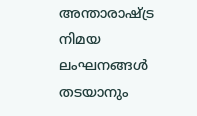അന്താരാഷ്ട്ര നിമയ ലംഘനങ്ങൾ തടയാനും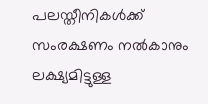പലസ്തീനികൾക്ക് സംരക്ഷണം നൽകാനും ലക്ഷ്യമിട്ടുള്ള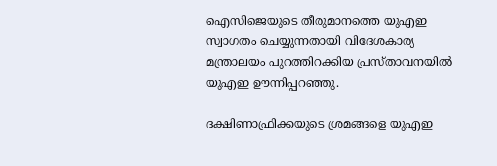ഐസിജെയുടെ തീരുമാനത്തെ യുഎഇ സ്വാഗതം ചെയ്യുന്നതായി വിദേശകാര്യ മന്ത്രാലയം പുറത്തിറക്കിയ പ്രസ്താവനയിൽ യുഎഇ ഊന്നിപ്പറഞ്ഞു.

ദക്ഷിണാഫ്രിക്കയുടെ ശ്രമങ്ങളെ യുഎഇ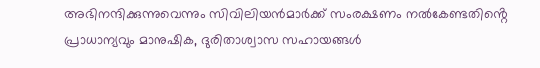അഭിനന്ദിക്കുന്നുവെന്നും സിവിലിയൻമാർക്ക് സംരക്ഷണം നൽകേണ്ടതിൻ്റെ പ്രാധാന്യവും മാനുഷിക, ദുരിതാശ്വാസ സഹായങ്ങൾ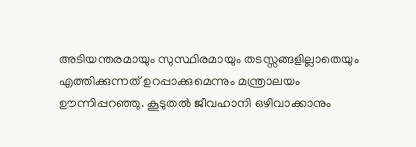അടിയന്തരമായും സുസ്ഥിരമായും തടസ്സങ്ങളില്ലാതെയും എത്തിക്കുന്നത് ഉറപ്പാക്കുമെന്നും മന്ത്രാലയം ഊന്നിപ്പറഞ്ഞു. കൂടുതൽ ജീവഹാനി ഒഴിവാക്കാനും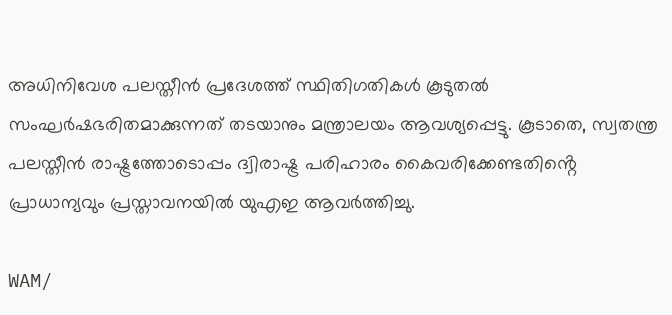അധിനിവേശ പലസ്തീൻ പ്രദേശത്ത് സ്ഥിതിഗതികൾ കൂടുതൽ സംഘർഷഭരിതമാക്കുന്നത് തടയാനും മന്ത്രാലയം ആവശ്യപ്പെട്ടു. കൂടാതെ, സ്വതന്ത്ര പലസ്തീൻ രാഷ്ട്രത്തോടൊപ്പം ദ്വിരാഷ്ട്ര പരിഹാരം കൈവരിക്കേണ്ടതിൻ്റെ പ്രാധാന്യവും പ്രസ്താവനയിൽ യുഎഇ ആവർത്തിച്ചു.

WAM/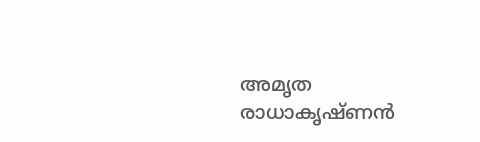അമൃത രാധാകൃഷ്ണൻ